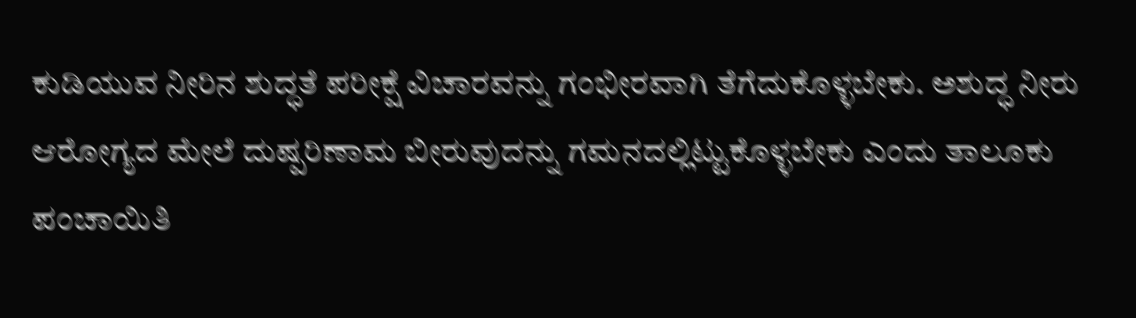ಕುಡಿಯುವ ನೀರಿನ ಶುದ್ಧತೆ ಪರೀಕ್ಷೆ ವಿಚಾರವನ್ನು ಗಂಭೀರವಾಗಿ ತೆಗೆದುಕೊಳ್ಳಬೇಕು. ಅಶುದ್ಧ ನೀರು ಆರೋಗ್ಯದ ಮೇಲೆ ದುಷ್ಪರಿಣಾಮ ಬೀರುವುದನ್ನು ಗಮನದಲ್ಲಿಟ್ಟುಕೊಳ್ಳಬೇಕು ಎಂದು ತಾಲೂಕು ಪಂಚಾಯಿತಿ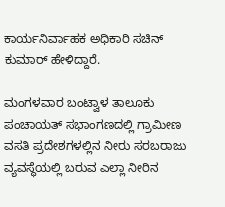ಕಾರ್ಯನಿರ್ವಾಹಕ ಅಧಿಕಾರಿ ಸಚಿನ್ ಕುಮಾರ್ ಹೇಳಿದ್ದಾರೆ.

ಮಂಗಳವಾರ ಬಂಟ್ವಾಳ ತಾಲೂಕು ಪಂಚಾಯತ್ ಸಭಾಂಗಣದಲ್ಲಿ ಗ್ರಾಮೀಣ ವಸತಿ ಪ್ರದೇಶಗಳಲ್ಲಿನ ನೀರು ಸರಬರಾಜು ವ್ಯವಸ್ಥೆಯಲ್ಲಿ ಬರುವ ಎಲ್ಲಾ ನೀರಿನ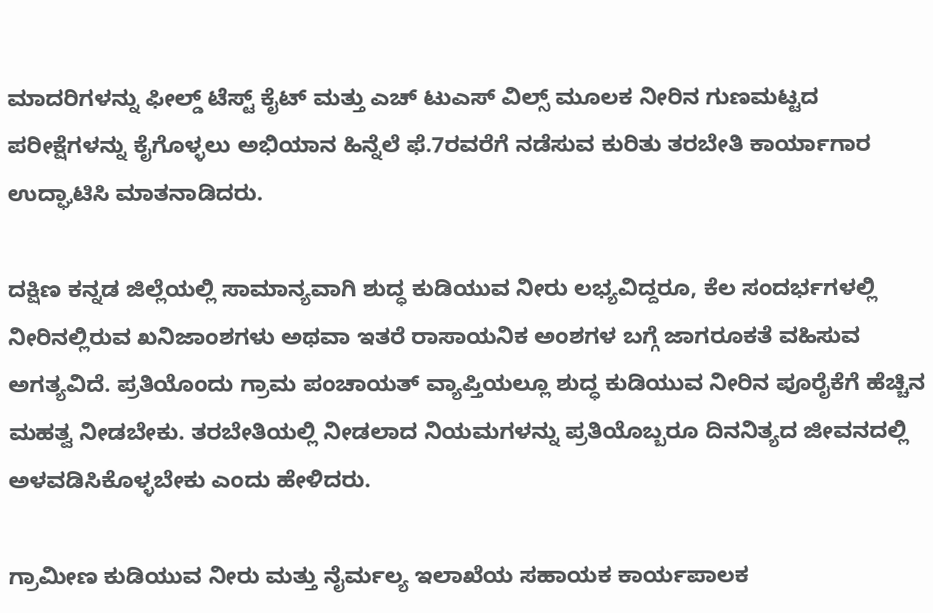ಮಾದರಿಗಳನ್ನು ಫೀಲ್ಡ್ ಟೆಸ್ಟ್ ಕೈಟ್ ಮತ್ತು ಎಚ್ ಟುಎಸ್ ವಿಲ್ಸ್ ಮೂಲಕ ನೀರಿನ ಗುಣಮಟ್ಟದ ಪರೀಕ್ಷೆಗಳನ್ನು ಕೈಗೊಳ್ಳಲು ಅಭಿಯಾನ ಹಿನ್ನೆಲೆ ಫೆ.7ರವರೆಗೆ ನಡೆಸುವ ಕುರಿತು ತರಬೇತಿ ಕಾರ್ಯಾಗಾರ ಉದ್ಘಾಟಿಸಿ ಮಾತನಾಡಿದರು.

ದಕ್ಷಿಣ ಕನ್ನಡ ಜಿಲ್ಲೆಯಲ್ಲಿ ಸಾಮಾನ್ಯವಾಗಿ ಶುದ್ಧ ಕುಡಿಯುವ ನೀರು ಲಭ್ಯವಿದ್ದರೂ, ಕೆಲ ಸಂದರ್ಭಗಳಲ್ಲಿ ನೀರಿನಲ್ಲಿರುವ ಖನಿಜಾಂಶಗಳು ಅಥವಾ ಇತರೆ ರಾಸಾಯನಿಕ ಅಂಶಗಳ ಬಗ್ಗೆ ಜಾಗರೂಕತೆ ವಹಿಸುವ ಅಗತ್ಯವಿದೆ. ಪ್ರತಿಯೊಂದು ಗ್ರಾಮ ಪಂಚಾಯತ್ ವ್ಯಾಪ್ತಿಯಲ್ಲೂ ಶುದ್ಧ ಕುಡಿಯುವ ನೀರಿನ ಪೂರೈಕೆಗೆ ಹೆಚ್ಚಿನ ಮಹತ್ವ ನೀಡಬೇಕು. ತರಬೇತಿಯಲ್ಲಿ ನೀಡಲಾದ ನಿಯಮಗಳನ್ನು ಪ್ರತಿಯೊಬ್ಬರೂ ದಿನನಿತ್ಯದ ಜೀವನದಲ್ಲಿ ಅಳವಡಿಸಿಕೊಳ್ಳಬೇಕು ಎಂದು ಹೇಳಿದರು.

ಗ್ರಾಮೀಣ ಕುಡಿಯುವ ನೀರು ಮತ್ತು ನೈರ್ಮಲ್ಯ ಇಲಾಖೆಯ ಸಹಾಯಕ ಕಾರ್ಯಪಾಲಕ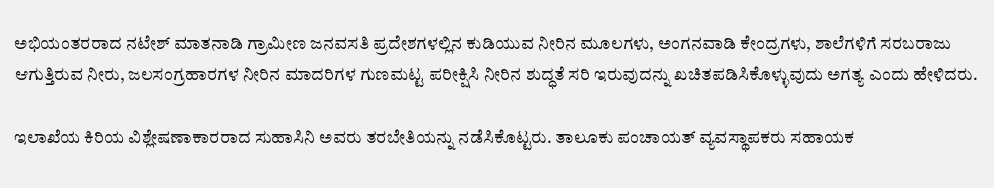ಅಭಿಯಂತರರಾದ ನಟೇಶ್ ಮಾತನಾಡಿ ಗ್ರಾಮೀಣ ಜನವಸತಿ ಪ್ರದೇಶಗಳಲ್ಲಿನ ಕುಡಿಯುವ ನೀರಿನ ಮೂಲಗಳು, ಅಂಗನವಾಡಿ ಕೇಂದ್ರಗಳು, ಶಾಲೆಗಳಿಗೆ ಸರಬರಾಜು ಆಗುತ್ತಿರುವ ನೀರು, ಜಲಸಂಗ್ರಹಾರಗಳ ನೀರಿನ ಮಾದರಿಗಳ ಗುಣಮಟ್ಟ ಪರೀಕ್ಷಿಸಿ ನೀರಿನ ಶುದ್ಧತೆ ಸರಿ ಇರುವುದನ್ನು ಖಚಿತಪಡಿಸಿಕೊಳ್ಳುವುದು ಅಗತ್ಯ ಎಂದು ಹೇಳಿದರು.

ಇಲಾಖೆಯ ಕಿರಿಯ ವಿಶ್ಲೇಷಣಾಕಾರರಾದ ಸುಹಾಸಿನಿ ಅವರು ತರಬೇತಿಯನ್ನು ನಡೆಸಿಕೊಟ್ಟರು. ತಾಲೂಕು ಪಂಚಾಯತ್ ವ್ಯವಸ್ಥಾಪಕರು ಸಹಾಯಕ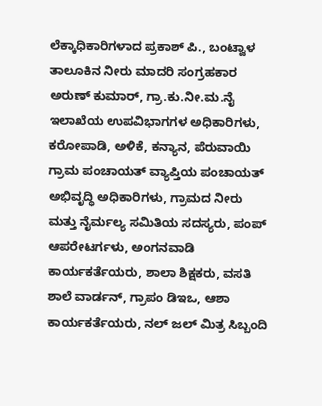ಲೆಕ್ಕಾಧಿಕಾರಿಗಳಾದ ಪ್ರಕಾಶ್ ಪಿ., ಬಂಟ್ವಾಳ ತಾಲೂಕಿನ ನೀರು ಮಾದರಿ ಸಂಗ್ರಹಕಾರ ಅರುಣ್ ಕುಮಾರ್, ಗ್ರಾ.ಕು.ನೀ.ಮ.ನೈ ಇಲಾಖೆಯ ಉಪವಿಭಾಗಗಳ ಅಧಿಕಾರಿಗಳು, ಕರೋಪಾಡಿ, ಅಳಿಕೆ, ಕನ್ಯಾನ, ಪೆರುವಾಯಿ ಗ್ರಾಮ ಪಂಚಾಯತ್ ವ್ಯಾಪ್ತಿಯ ಪಂಚಾಯತ್ ಅಭಿವೃದ್ಧಿ ಅಧಿಕಾರಿಗಳು, ಗ್ರಾಮದ ನೀರು ಮತ್ತು ನೈರ್ಮಲ್ಯ ಸಮಿತಿಯ ಸದಸ್ಯರು, ಪಂಪ್ ಆಪರೇಟರ್ಗಳು, ಅಂಗನವಾಡಿ ಕಾರ್ಯಕರ್ತೆಯರು, ಶಾಲಾ ಶಿಕ್ಷಕರು, ವಸತಿ ಶಾಲೆ ವಾರ್ಡನ್, ಗ್ರಾಪಂ ಡಿಇಒ, ಆಶಾ ಕಾರ್ಯಕರ್ತೆಯರು, ನಲ್ ಜಲ್ ಮಿತ್ರ ಸಿಬ್ಬಂದಿ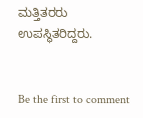ಮತ್ತಿತರರು ಉಪಸ್ಥಿತರಿದ್ದರು.


Be the first to comment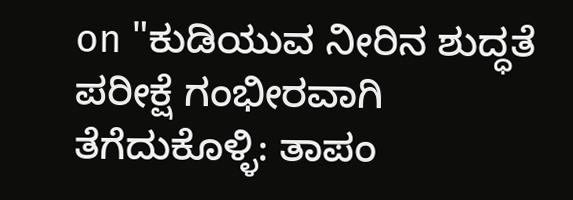on "ಕುಡಿಯುವ ನೀರಿನ ಶುದ್ಧತೆ ಪರೀಕ್ಷೆ ಗಂಭೀರವಾಗಿ ತೆಗೆದುಕೊಳ್ಳಿ: ತಾಪಂ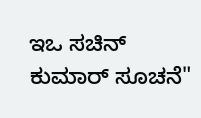ಇಒ ಸಚಿನ್ ಕುಮಾರ್ ಸೂಚನೆ"